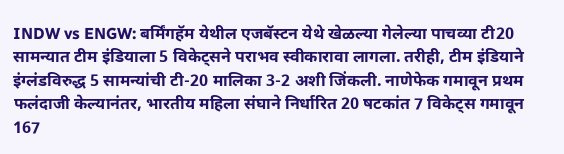INDW vs ENGW: बर्मिंगहॅम येथील एजबॅस्टन येथे खेळल्या गेलेल्या पाचव्या टी20 सामन्यात टीम इंडियाला 5 विकेट्सने पराभव स्वीकारावा लागला. तरीही, टीम इंडियाने इंग्लंडविरुद्ध 5 सामन्यांची टी-20 मालिका 3-2 अशी जिंकली. नाणेफेक गमावून प्रथम फलंदाजी केल्यानंतर, भारतीय महिला संघाने निर्धारित 20 षटकांत 7 विकेट्स गमावून 167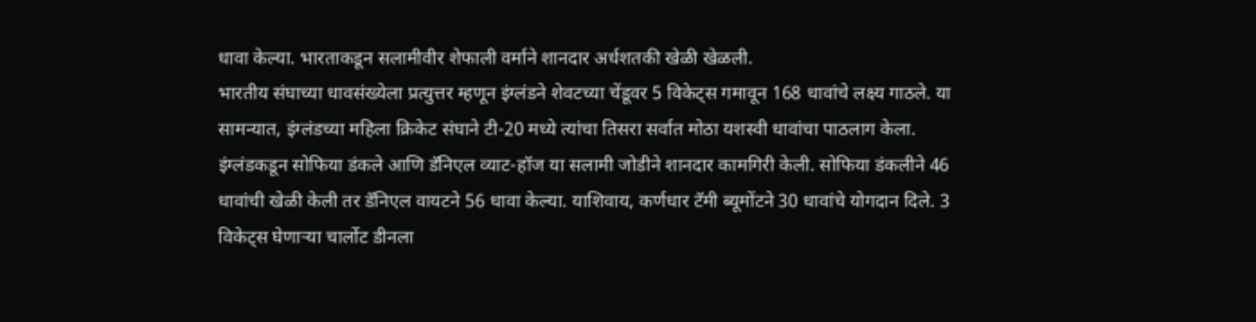धावा केल्या. भारताकडून सलामीवीर शेफाली वर्माने शानदार अर्धशतकी खेळी खेळली.
भारतीय संघाच्या धावसंख्येला प्रत्युत्तर म्हणून इंग्लंडने शेवटच्या चेंडूवर 5 विकेट्स गमावून 168 धावांचे लक्ष्य गाठले. या सामन्यात, इंग्लंडच्या महिला क्रिकेट संघाने टी-20 मध्ये त्यांचा तिसरा सर्वात मोठा यशस्वी धावांचा पाठलाग केला. इंग्लंडकडून सोफिया डंकले आणि डॅनिएल व्याट-हॉज या सलामी जोडीने शानदार कामगिरी केली. सोफिया डंकलीने 46 धावांची खेळी केली तर डॅनिएल वायटने 56 धावा केल्या. याशिवाय, कर्णधार टॅमी ब्यूमोंटने 30 धावांचे योगदान दिले. 3 विकेट्स घेणाऱ्या चार्लोट डीनला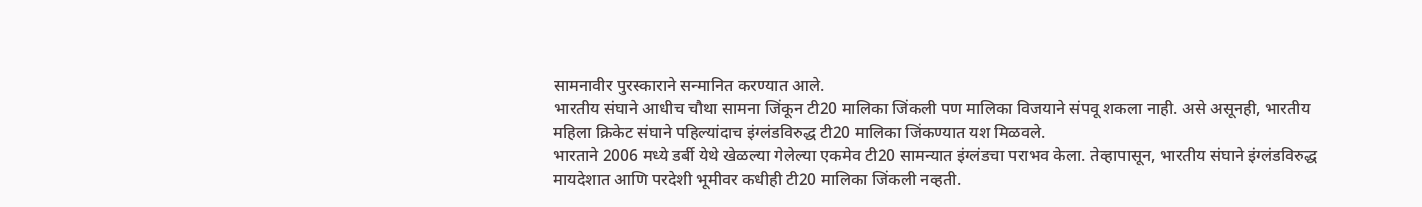सामनावीर पुरस्काराने सन्मानित करण्यात आले.
भारतीय संघाने आधीच चौथा सामना जिंकून टी20 मालिका जिंकली पण मालिका विजयाने संपवू शकला नाही. असे असूनही, भारतीय महिला क्रिकेट संघाने पहिल्यांदाच इंग्लंडविरुद्ध टी20 मालिका जिंकण्यात यश मिळवले.
भारताने 2006 मध्ये डर्बी येथे खेळल्या गेलेल्या एकमेव टी20 सामन्यात इंग्लंडचा पराभव केला. तेव्हापासून, भारतीय संघाने इंग्लंडविरुद्ध मायदेशात आणि परदेशी भूमीवर कधीही टी20 मालिका जिंकली नव्हती.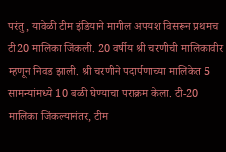परंतु, यावेळी टीम इंडियाने मागील अपयश विसरून प्रथमच टी20 मालिका जिंकली. 20 वर्षीय श्री चरणीची मालिकावीर म्हणून निवड झाली. श्री चरणीने पदार्पणाच्या मालिकेत 5 सामन्यांमध्ये 10 बळी घेण्याचा पराक्रम केला. टी-20 मालिका जिंकल्यानंतर, टीम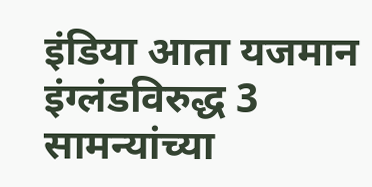इंडिया आता यजमान इंग्लंडविरुद्ध 3 सामन्यांच्या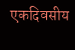एकदिवसीय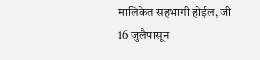मालिकेत सहभागी होईल, जी 16 जुलैपासून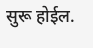सुरू होईल.